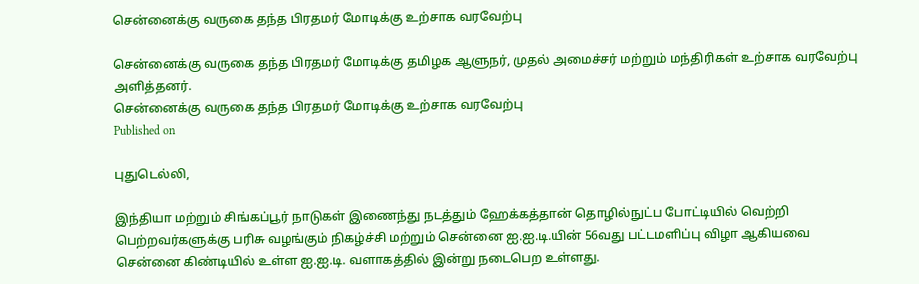சென்னைக்கு வருகை தந்த பிரதமர் மோடிக்கு உற்சாக வரவேற்பு

சென்னைக்கு வருகை தந்த பிரதமர் மோடிக்கு தமிழக ஆளுநர், முதல் அமைச்சர் மற்றும் மந்திரிகள் உற்சாக வரவேற்பு அளித்தனர்.
சென்னைக்கு வருகை தந்த பிரதமர் மோடிக்கு உற்சாக வரவேற்பு
Published on

புதுடெல்லி,

இந்தியா மற்றும் சிங்கப்பூர் நாடுகள் இணைந்து நடத்தும் ஹேக்கத்தான் தொழில்நுட்ப போட்டியில் வெற்றி பெற்றவர்களுக்கு பரிசு வழங்கும் நிகழ்ச்சி மற்றும் சென்னை ஐ.ஐ.டி.யின் 56வது பட்டமளிப்பு விழா ஆகியவை சென்னை கிண்டியில் உள்ள ஐ.ஐ.டி. வளாகத்தில் இன்று நடைபெற உள்ளது.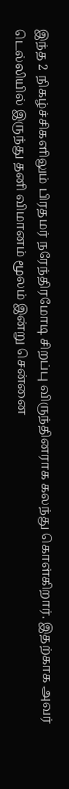இந்த 2 நிகழ்ச்சிகளிலும் பிரதமர் நரேந்திரமோடி சிறப்பு விருந்தினராக கலந்து கொள்கிறார். இதற்காக அவர் டெல்லியில் இருந்து தனி விமானம் மூலம் இன்று சென்னை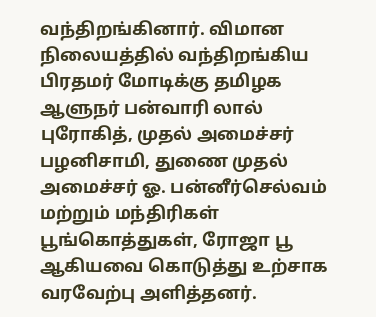வந்திறங்கினார். விமான நிலையத்தில் வந்திறங்கிய பிரதமர் மோடிக்கு தமிழக ஆளுநர் பன்வாரி லால் புரோகித், முதல் அமைச்சர் பழனிசாமி, துணை முதல் அமைச்சர் ஓ. பன்னீர்செல்வம் மற்றும் மந்திரிகள் பூங்கொத்துகள், ரோஜா பூ ஆகியவை கொடுத்து உற்சாக வரவேற்பு அளித்தனர்.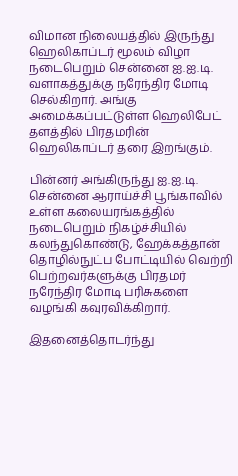விமான நிலையத்தில் இருந்து ஹெலிகாப்டர் மூலம் விழா நடைபெறும் சென்னை ஐ.ஐ.டி. வளாகத்துக்கு நரேந்திர மோடி செல்கிறார். அங்கு அமைக்கப்பட்டுள்ள ஹெலிபேட் தளத்தில் பிரதமரின் ஹெலிகாப்டர் தரை இறங்கும்.

பின்னர் அங்கிருந்து ஐ.ஐ.டி. சென்னை ஆராய்ச்சி பூங்காவில் உள்ள கலையரங்கத்தில் நடைபெறும் நிகழ்ச்சியில் கலந்துகொண்டு, ஹேக்கத்தான் தொழில்நுட்ப போட்டியில் வெற்றி பெற்றவர்களுக்கு பிரதமர் நரேந்திர மோடி பரிசுகளை வழங்கி கவுரவிக்கிறார்.

இதனைத்தொடர்ந்து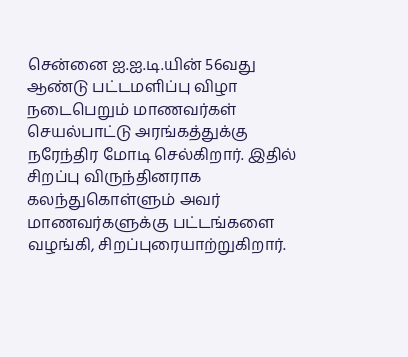சென்னை ஐ.ஐ.டி.யின் 56வது ஆண்டு பட்டமளிப்பு விழா நடைபெறும் மாணவர்கள் செயல்பாட்டு அரங்கத்துக்கு நரேந்திர மோடி செல்கிறார். இதில் சிறப்பு விருந்தினராக கலந்துகொள்ளும் அவர் மாணவர்களுக்கு பட்டங்களை வழங்கி, சிறப்புரையாற்றுகிறார்.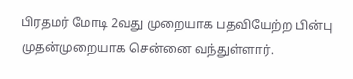பிரதமர் மோடி 2வது முறையாக பதவியேற்ற பின்பு முதன்முறையாக சென்னை வந்துள்ளார்.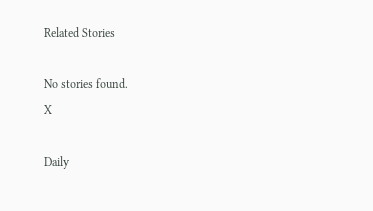Related Stories

No stories found.
X

Daily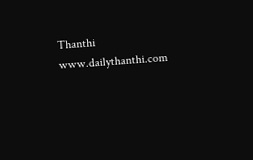Thanthi
www.dailythanthi.com